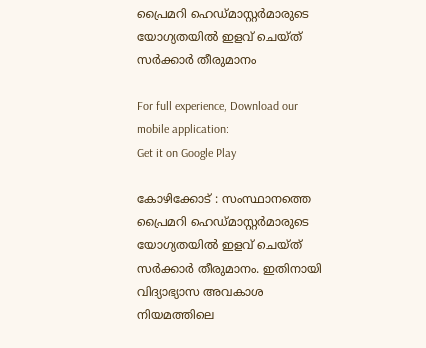പ്രൈമറി ഹെഡ്മാസ്റ്റര്‍മാരുടെ യോഗ്യതയില്‍ ഇളവ് ചെയ്ത് സര്‍ക്കാര്‍ തീരുമാനം

For full experience, Download our mobile application:
Get it on Google Play

കോഴിക്കോട് : സംസ്ഥാനത്തെ പ്രൈമറി ഹെഡ്മാസ്റ്റര്‍മാരുടെ യോഗ്യതയില്‍ ഇളവ് ചെയ്ത് സര്‍ക്കാര്‍ തീരുമാനം. ഇതിനായി വിദ്യാഭ്യാസ അവകാശ നിയമത്തിലെ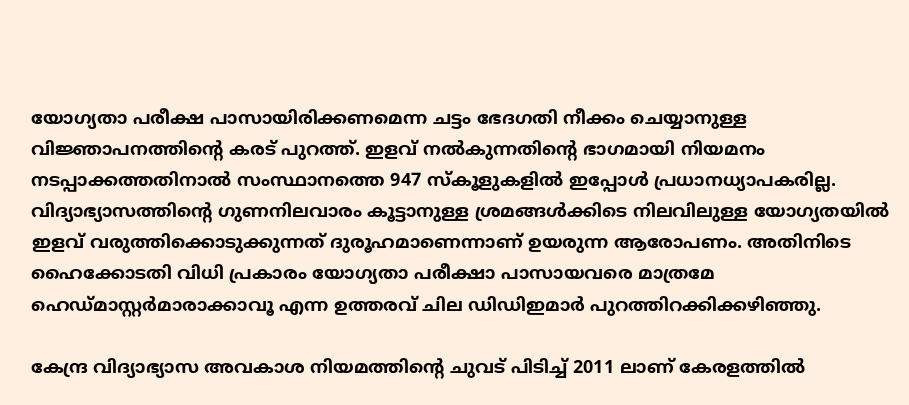യോഗ്യതാ പരീക്ഷ പാസായിരിക്കണമെന്ന ചട്ടം ഭേദഗതി നീക്കം ചെയ്യാനുള്ള വിജ്ഞാപനത്തിന്‍റെ കരട് പുറത്ത്. ഇളവ് നല്‍കുന്നതിന്‍റെ ഭാഗമായി നിയമനം നടപ്പാക്കത്തതിനാല്‍ സംസ്ഥാനത്തെ 947 സ്കൂളുകളില്‍ ഇപ്പോള്‍ പ്രധാനധ്യാപകരില്ല. വിദ്യാഭ്യാസത്തിന്‍റെ ഗുണനിലവാരം കൂട്ടാനുള്ള ശ്രമങ്ങള്‍ക്കിടെ നിലവിലുള്ള യോഗ്യതയില്‍ ഇളവ് വരുത്തിക്കൊടുക്കുന്നത് ദുരൂഹമാണെന്നാണ് ഉയരുന്ന ആരോപണം. അതിനിടെ ഹൈക്കോടതി വിധി പ്രകാരം യോഗ്യതാ പരീക്ഷാ പാസായവരെ മാത്രമേ ഹെഡ്മാസ്റ്റര്‍മാരാക്കാവൂ എന്ന ഉത്തരവ് ചില ഡിഡിഇമാര്‍ പുറത്തിറക്കിക്കഴിഞ്ഞു.

കേന്ദ്ര വിദ്യാഭ്യാസ അവകാശ നിയമത്തിന്‍റെ ചുവട് പിടിച്ച് 2011 ലാണ് കേരളത്തില്‍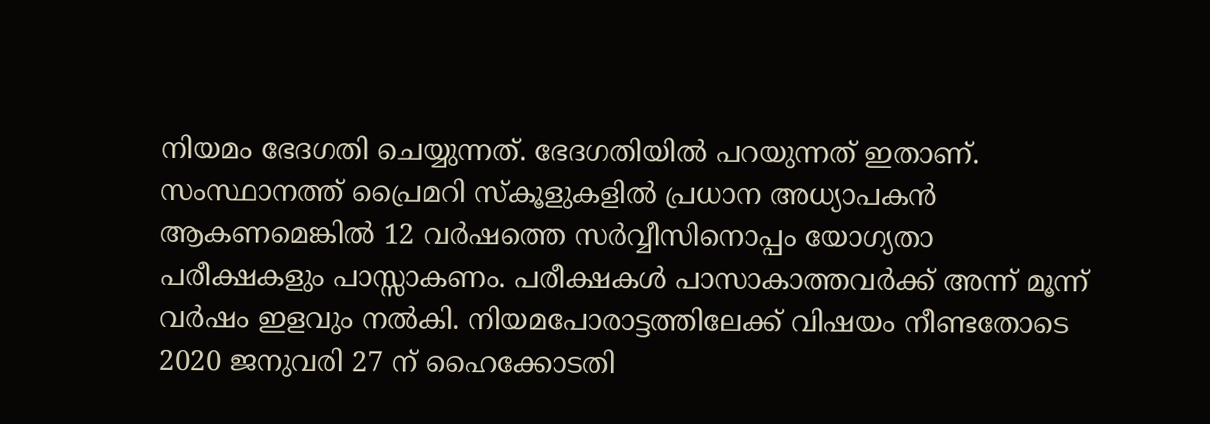നിയമം ഭേദഗതി ചെയ്യുന്നത്. ഭേദഗതിയില്‍ പറയുന്നത് ഇതാണ്. സംസ്ഥാനത്ത് പ്രൈമറി സ്കൂളുകളില്‍ പ്രധാന അധ്യാപകന്‍ ആകണമെങ്കില്‍ 12 വര്‍ഷത്തെ സര്‍വ്വീസിനൊപ്പം യോഗ്യതാ പരീക്ഷകളും പാസ്സാകണം. പരീക്ഷകള്‍ പാസാകാത്തവര്‍ക്ക് അന്ന് മൂന്ന് വര്‍ഷം ഇളവും നല്‍കി. നിയമപോരാട്ടത്തിലേക്ക് വിഷയം നീണ്ടതോടെ 2020 ജനുവരി 27 ന് ഹൈക്കോടതി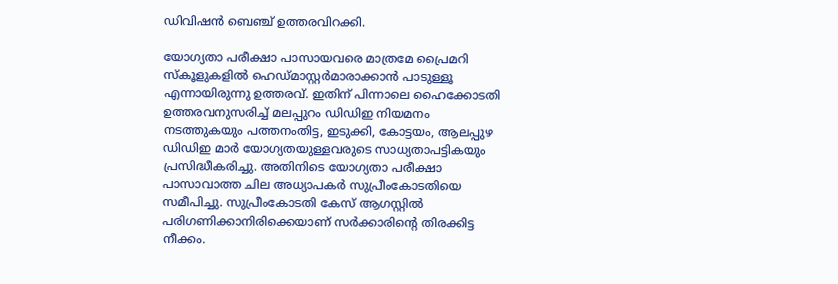ഡിവിഷന്‍ ബെഞ്ച് ഉത്തരവിറക്കി.

യോഗ്യതാ പരീക്ഷാ പാസായവരെ മാത്രമേ പ്രൈമറി സ്കൂളുകളില്‍ ഹെഡ്മാസ്റ്റര്‍മാരാക്കാൻ പാടുള്ളൂ എന്നായിരുന്നു ഉത്തരവ്. ഇതിന് പിന്നാലെ ഹൈക്കോടതി ഉത്തരവനുസരിച്ച് മലപ്പുറം ഡിഡിഇ നിയമനം നടത്തുകയും പത്തനംതിട്ട, ഇടുക്കി, കോട്ടയം, ആലപ്പുഴ ഡിഡിഇ മാര്‍ യോഗ്യതയുള്ളവരുടെ സാധ്യതാപട്ടികയും പ്രസിദ്ധീകരിച്ചു. അതിനിടെ യോഗ്യതാ പരീക്ഷാ പാസാവാത്ത ചില അധ്യാപകര്‍ സുപ്രീംകോടതിയെ സമീപിച്ചു. സുപ്രീംകോടതി കേസ് ആഗസ്റ്റില്‍ പരിഗണിക്കാനിരിക്കെയാണ് സര്‍ക്കാരിന്‍റെ തിരക്കിട്ട നീക്കം.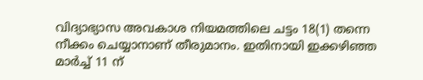വിദ്യാഭ്യാസ അവകാശ നിയമത്തിലെ ചട്ടം 18(1) തന്നെ നീക്കം ചെയ്യാനാണ് തീരുമാനം. ഇതിനായി ഇക്കഴിഞ്ഞ മാര്‍ച്ച് 11 ന്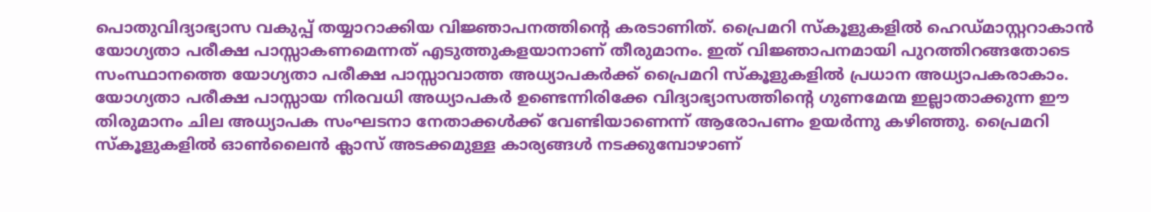പൊതുവിദ്യാഭ്യാസ വകുപ്പ് തയ്യാറാക്കിയ വിജ്ഞാപനത്തിന്‍റെ കരടാണിത്. പ്രൈമറി സ്കൂളുകളില്‍ ഹെഡ്മാസ്റ്ററാകാന്‍ യോഗ്യതാ പരീക്ഷ പാസ്സാകണമെന്നത് എടുത്തുകളയാനാണ് തീരുമാനം. ഇത് വിജ്ഞാപനമായി പുറത്തിറങ്ങതോടെ സംസ്ഥാനത്തെ യോഗ്യതാ പരീക്ഷ പാസ്സാവാത്ത അധ്യാപകര്‍ക്ക് പ്രൈമറി സ്കൂളുകളില്‍ പ്രധാന അധ്യാപകരാകാം. യോഗ്യതാ പരീക്ഷ പാസ്സായ നിരവധി അധ്യാപകര്‍ ഉണ്ടെന്നിരിക്കേ വിദ്യാഭ്യാസത്തിന്‍റെ ഗുണമേന്മ ഇല്ലാതാക്കുന്ന ഈ തിരുമാനം ചില അധ്യാപക സംഘടനാ നേതാക്കള്‍ക്ക് വേണ്ടിയാണെന്ന് ആരോപണം ഉയര്‍ന്നു കഴിഞ്ഞു. പ്രൈമറി സ്കൂളുകളില്‍ ഓണ്‍ലൈന്‍ ക്ലാസ് അടക്കമുള്ള കാര്യങ്ങള്‍ നടക്കുമ്പോഴാണ്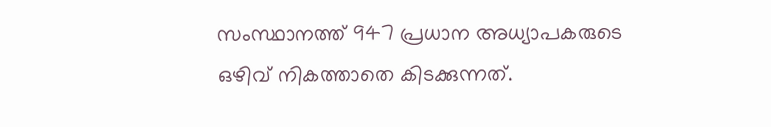സംസ്ഥാനത്ത് 947 പ്രധാന അധ്യാപകരുടെ ഒഴിവ് നികത്താതെ കിടക്കുന്നത്.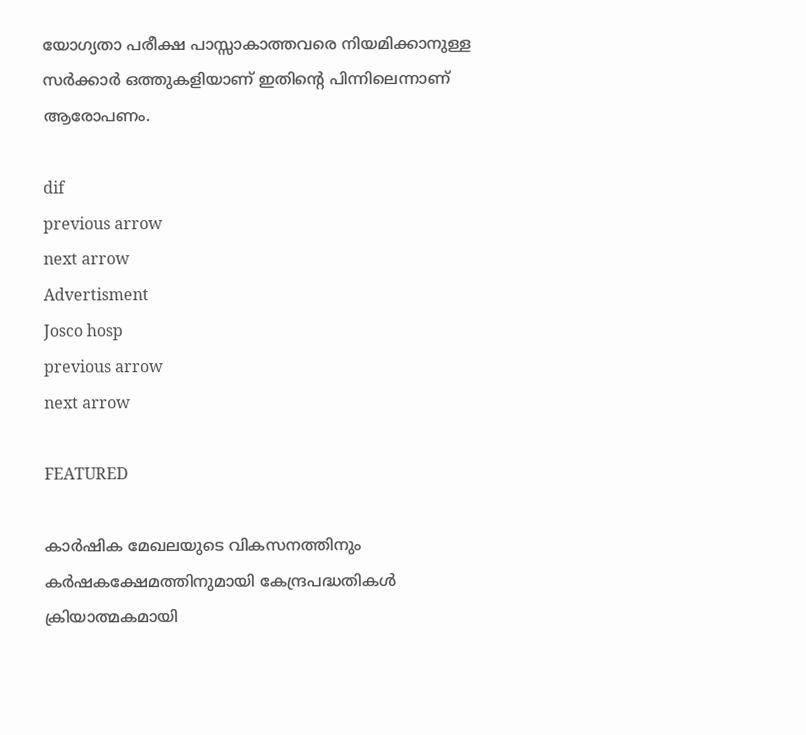യോഗ്യതാ പരീക്ഷ പാസ്സാകാത്തവരെ നിയമിക്കാനുള്ള സര്‍ക്കാര്‍ ഒത്തുകളിയാണ് ഇതിന്‍റെ പിന്നിലെന്നാണ് ആരോപണം.

dif
previous arrow
next arrow
Advertisment
Josco hosp
previous arrow
next arrow

FEATURED

കാർഷിക മേഖലയുടെ വികസനത്തിനും കർഷകക്ഷേമത്തിനുമായി കേന്ദ്രപദ്ധതികൾ ക്രിയാത്മകമായി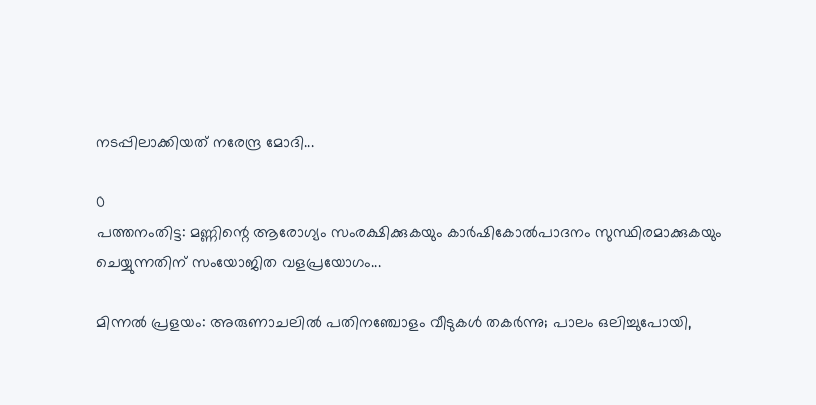നടപ്പിലാക്കിയത് നരേന്ദ്ര മോദി...

0
പത്തനംതിട്ട: മണ്ണിന്റെ ആരോഗ്യം സംരക്ഷിക്കുകയും കാർഷികോൽപാദനം സുസ്ഥിരമാക്കുകയും ചെയ്യുന്നതിന് സംയോജിത വളപ്രയോഗം...

മിന്നൽ പ്രളയം: അരുണാചലിൽ പതിനഞ്ചോളം വീടുകൾ തകർന്നു; പാലം ഒലിച്ചുപോയി,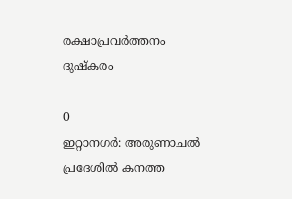രക്ഷാപ്രവർത്തനം ദുഷ്കരം

0
ഇറ്റാനഗർ: അരുണാചൽ പ്രദേശിൽ കനത്ത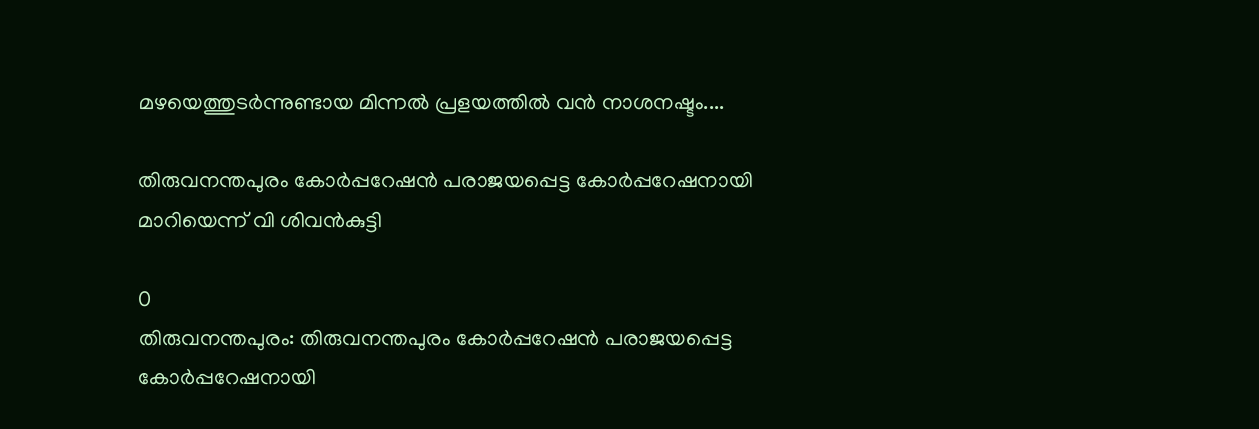മഴയെത്തുടർന്നുണ്ടായ മിന്നൽ പ്രളയത്തിൽ വൻ നാശനഷ്ടം....

തിരുവനന്തപുരം കോർപ്പറേഷൻ പരാജയപ്പെട്ട കോർപ്പറേഷനായി മാറിയെന്ന് വി ശിവൻകുട്ടി

0
തിരുവനന്തപുരം: തിരുവനന്തപുരം കോർപ്പറേഷൻ പരാജയപ്പെട്ട കോർപ്പറേഷനായി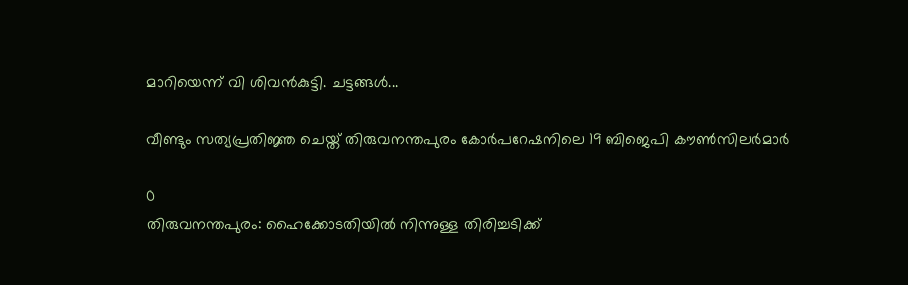മാറിയെന്ന് വി ശിവൻകുട്ടി. ചട്ടങ്ങൾ...

വീണ്ടും സത്യപ്രതിജ്ഞ ചെയ്ത് തിരുവനന്തപുരം കോര്‍പറേഷനിലെ 19 ബിജെപി കൗണ്‍സിലര്‍മാര്‍

0
തിരുവനന്തപുരം: ഹൈക്കോടതിയില്‍ നിന്നുള്ള തിരിച്ചടിക്ക്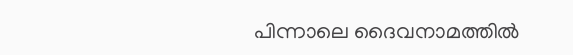പിന്നാലെ ദൈവനാമത്തില്‍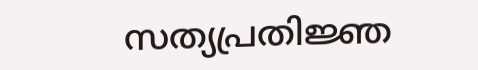സത്യപ്രതിജ്ഞ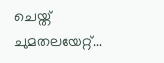ചെയ്ത് ചുമതലയേറ്റ്...